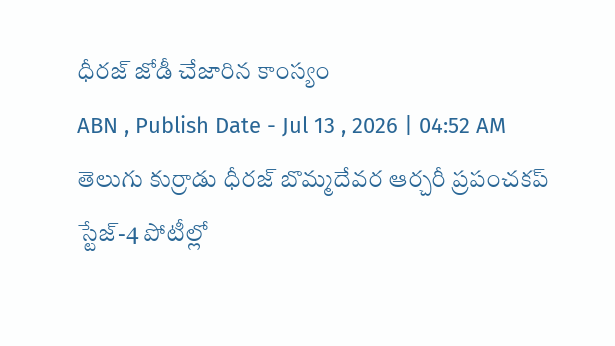ధీరజ్ జోడీ చేజారిన కాంస్యం
ABN , Publish Date - Jul 13 , 2026 | 04:52 AM
తెలుగు కుర్రాడు ధీరజ్ బొమ్మదేవర ఆర్చరీ ప్రపంచకప్ స్టేజ్-4 పోటీల్లో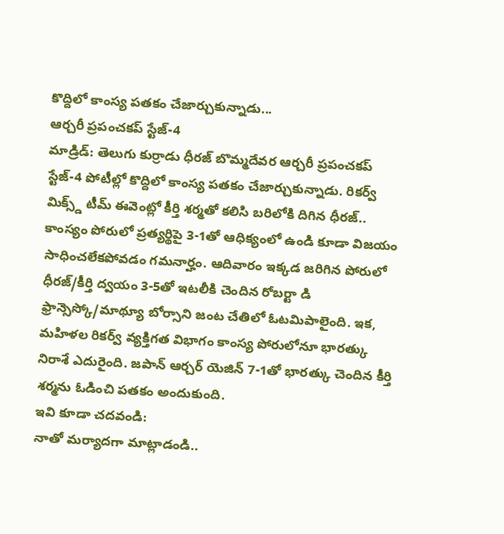కొద్దిలో కాంస్య పతకం చేజార్చుకున్నాడు...
ఆర్చరీ ప్రపంచకప్ స్టేజ్-4
మాడ్రిడ్: తెలుగు కుర్రాడు ధీరజ్ బొమ్మదేవర ఆర్చరీ ప్రపంచకప్ స్టేజ్-4 పోటీల్లో కొద్దిలో కాంస్య పతకం చేజార్చుకున్నాడు. రికర్వ్ మిక్స్డ్ టీమ్ ఈవెంట్లో కీర్తి శర్మతో కలిసి బరిలోకి దిగిన ధీరజ్.. కాంస్యం పోరులో ప్రత్యర్థిపై 3-1తో ఆధిక్యంలో ఉండి కూడా విజయం సాధించలేకపోవడం గమనార్హం. ఆదివారం ఇక్కడ జరిగిన పోరులో ధీరజ్/కీర్తి ద్వయం 3-5తో ఇటలీకి చెందిన రోబర్టా డి ఫ్రాన్సెస్కో/మాథ్యూ బోర్సాని జంట చేతిలో ఓటమిపాలైంది. ఇక, మహిళల రికర్వ్ వ్యక్తిగత విభాగం కాంస్య పోరులోనూ భారత్కు నిరాశే ఎదురైంది. జపాన్ ఆర్చర్ యెజిన్ 7-1తో భారత్కు చెందిన కీర్తి శర్మను ఓడించి పతకం అందుకుంది.
ఇవి కూడా చదవండి:
నాతో మర్యాదగా మాట్లాడండి..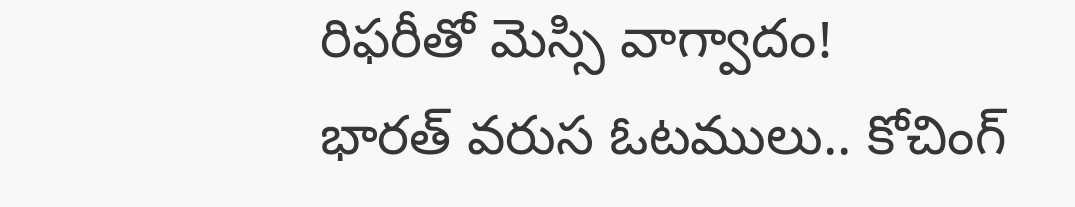రిఫరీతో మెస్సి వాగ్వాదం!
భారత్ వరుస ఓటములు.. కోచింగ్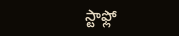స్టాఫ్లో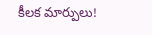కీలక మార్పులు!